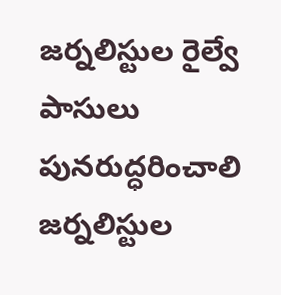జర్నలిస్టుల రైల్వే పాసులు పునరుద్ధరించాలి
జర్నలిస్టుల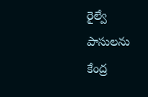రైల్వే పాసులను కేంద్ర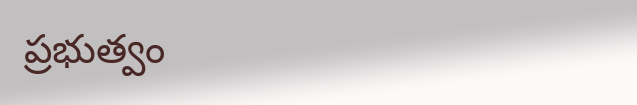ప్రభుత్వం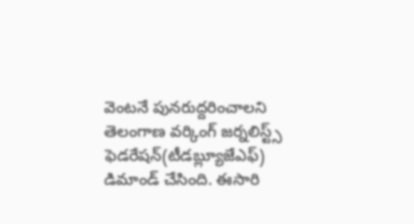వెంటనే పునరుద్దరించాలని తెలంగాణ వర్కింగ్ జర్నలిస్ట్స్ ఫెడరేషన్(టీడబ్ల్యూజేఎఫ్) డిమాండ్ చేసింది. ఈసారి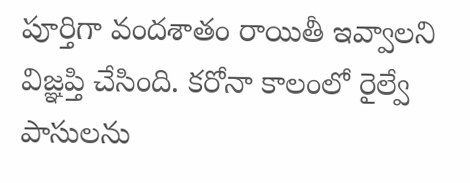పూర్తిగా వందశాతం రాయితీ ఇవ్వాలని విజ్ఞప్తి చేసింది. కరోనా కాలంలో రైల్వే పాసులను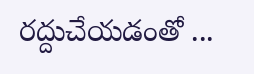రద్దుచేయడంతో ...